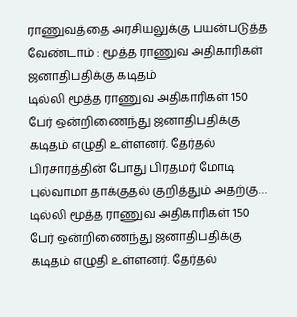ராணுவத்தை அரசியலுக்கு பயன்படுத்த வேண்டாம் : மூத்த ராணுவ அதிகாரிகள் ஜனாதிபதிக்கு கடிதம்
டில்லி மூத்த ராணுவ அதிகாரிகள் 150 பேர் ஒன்றிணைந்து ஜனாதிபதிக்கு கடிதம் எழுதி உள்ளனர். தேர்தல் பிரசாரத்தின் போது பிரதமர் மோடி புல்வாமா தாக்குதல் குறித்தும் அதற்கு…
டில்லி மூத்த ராணுவ அதிகாரிகள் 150 பேர் ஒன்றிணைந்து ஜனாதிபதிக்கு கடிதம் எழுதி உள்ளனர். தேர்தல்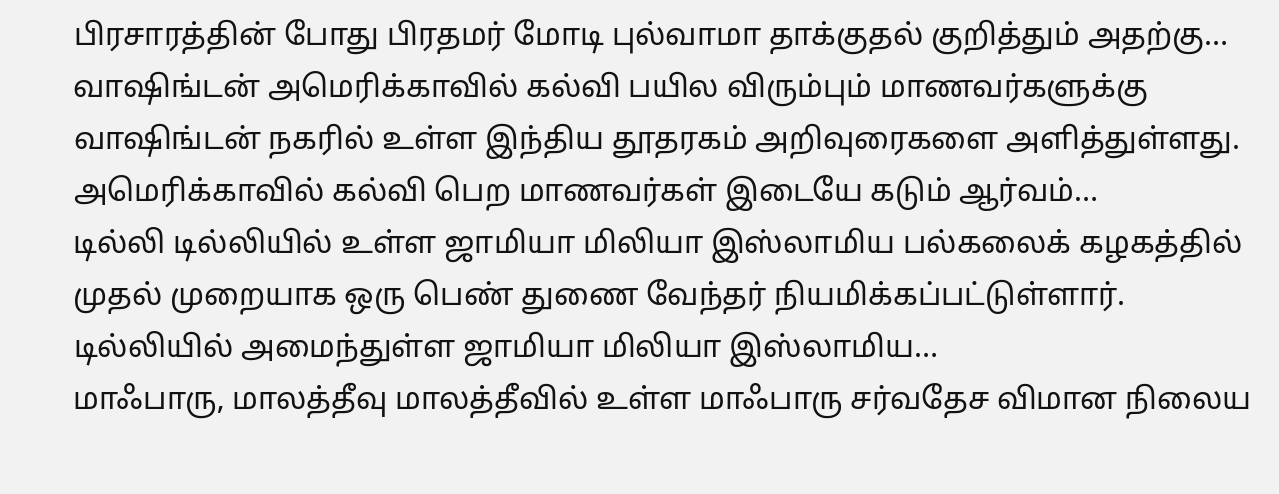பிரசாரத்தின் போது பிரதமர் மோடி புல்வாமா தாக்குதல் குறித்தும் அதற்கு…
வாஷிங்டன் அமெரிக்காவில் கல்வி பயில விரும்பும் மாணவர்களுக்கு வாஷிங்டன் நகரில் உள்ள இந்திய தூதரகம் அறிவுரைகளை அளித்துள்ளது. அமெரிக்காவில் கல்வி பெற மாணவர்கள் இடையே கடும் ஆர்வம்…
டில்லி டில்லியில் உள்ள ஜாமியா மிலியா இஸ்லாமிய பல்கலைக் கழகத்தில் முதல் முறையாக ஒரு பெண் துணை வேந்தர் நியமிக்கப்பட்டுள்ளார். டில்லியில் அமைந்துள்ள ஜாமியா மிலியா இஸ்லாமிய…
மாஃபாரு, மாலத்தீவு மாலத்தீவில் உள்ள மாஃபாரு சர்வதேச விமான நிலைய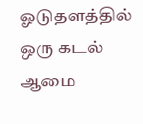ஓடுதளத்தில் ஒரு கடல் ஆமை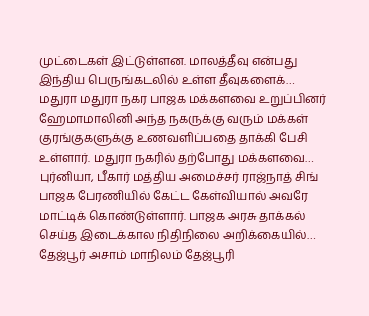முட்டைகள் இட்டுள்ளன. மாலத்தீவு என்பது இந்திய பெருங்கடலில் உள்ள தீவுகளைக்…
மதுரா மதுரா நகர பாஜக மக்களவை உறுப்பினர் ஹேமாமாலினி அந்த நகருக்கு வரும் மக்கள் குரங்குகளுக்கு உணவளிப்பதை தாக்கி பேசி உள்ளார். மதுரா நகரில் தற்போது மக்களவை…
புர்னியா, பீகார் மத்திய அமைச்சர் ராஜ்நாத் சிங் பாஜக பேரணியில் கேட்ட கேள்வியால் அவரே மாட்டிக் கொண்டுள்ளார். பாஜக அரசு தாக்கல் செய்த இடைக்கால நிதிநிலை அறிக்கையில்…
தேஜ்பூர் அசாம் மாநிலம் தேஜ்பூரி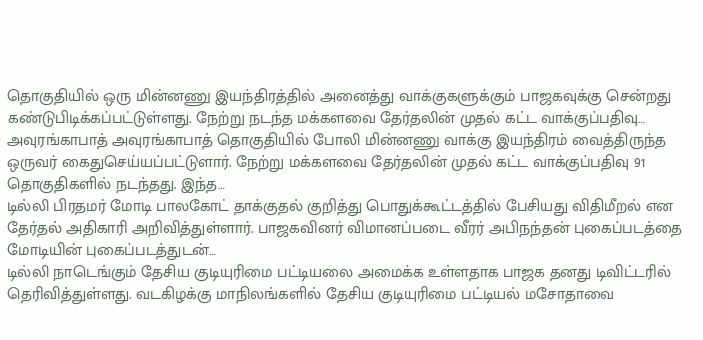தொகுதியில் ஒரு மின்னணு இயந்திரத்தில் அனைத்து வாக்குகளுக்கும் பாஜகவுக்கு சென்றது கண்டுபிடிக்கப்பட்டுள்ளது. நேற்று நடந்த மக்களவை தேர்தலின் முதல் கட்ட வாக்குப்பதிவு…
அவுரங்காபாத் அவுரங்காபாத் தொகுதியில் போலி மின்னணு வாக்கு இயந்திரம் வைத்திருந்த ஒருவர் கைதுசெய்யப்பட்டுளார். நேற்று மக்களவை தேர்தலின் முதல் கட்ட வாக்குப்பதிவு 91 தொகுதிகளில் நடந்தது. இந்த…
டில்லி பிரதமர் மோடி பாலகோட் தாக்குதல் குறித்து பொதுக்கூட்டத்தில் பேசியது விதிமீறல் என தேர்தல் அதிகாரி அறிவித்துள்ளார். பாஜகவினர் விமானப்படை வீரர் அபிநந்தன் புகைப்படத்தை மோடியின் புகைப்படத்துடன்…
டில்லி நாடெங்கும் தேசிய குடியுரிமை பட்டியலை அமைக்க உள்ளதாக பாஜக தனது டிவிட்டரில் தெரிவித்துள்ளது. வடகிழக்கு மாநிலங்களில் தேசிய குடியுரிமை பட்டியல் மசோதாவை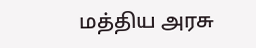மத்திய அரசு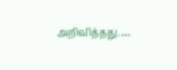அறிவித்தது.…